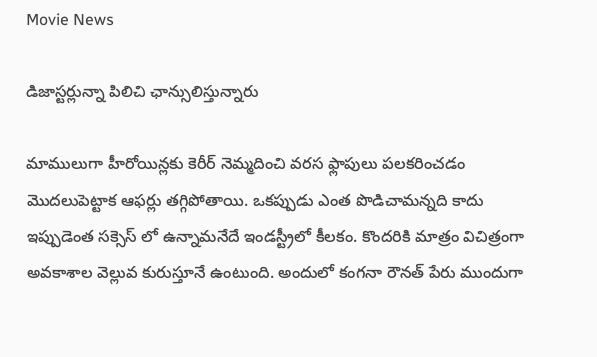Movie News

డిజాస్టర్లున్నా పిలిచి ఛాన్సులిస్తున్నారు

మాములుగా హీరోయిన్లకు కెరీర్ నెమ్మదించి వరస ఫ్లాపులు పలకరించడం మొదలుపెట్టాక ఆఫర్లు తగ్గిపోతాయి. ఒకప్పుడు ఎంత పొడిచామన్నది కాదు ఇప్పుడెంత సక్సెస్ లో ఉన్నామనేదే ఇండస్ట్రీలో కీలకం. కొందరికి మాత్రం విచిత్రంగా అవకాశాల వెల్లువ కురుస్తూనే ఉంటుంది. అందులో కంగనా రౌనత్ పేరు ముందుగా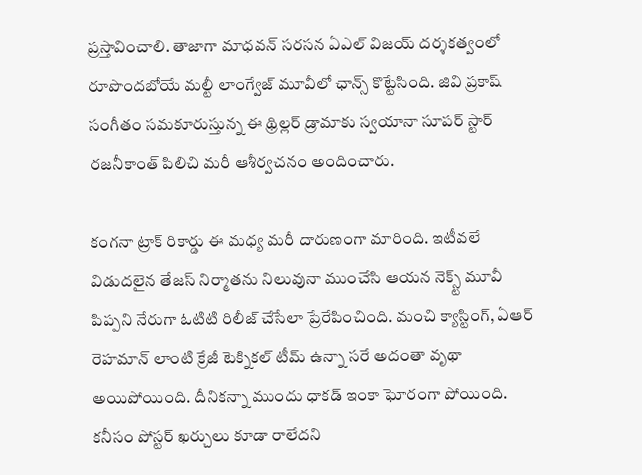ప్రస్తావించాలి. తాజాగా మాధవన్ సరసన ఏఎల్ విజయ్ దర్శకత్వంలో రూపొందబోయే మల్టీ లాంగ్వేజ్ మూవీలో ఛాన్స్ కొట్టేసింది. జివి ప్రకాష్ సంగీతం సమకూరుస్తున్న ఈ థ్రిల్లర్ డ్రామాకు స్వయానా సూపర్ స్టార్ రజనీకాంత్ పిలిచి మరీ ఆశీర్వచనం అందించారు.

కంగనా ట్రాక్ రికార్డు ఈ మధ్య మరీ దారుణంగా మారింది. ఇటీవలే విడుదలైన తేజస్ నిర్మాతను నిలువునా ముంచేసి ఆయన నెక్స్ట్ మూవీ పిప్పని నేరుగా ఓటిటి రిలీజ్ చేసేలా ప్రేరేపించింది. మంచి క్యాస్టింగ్, ఏఆర్ రెహమాన్ లాంటి క్రేజీ టెక్నికల్ టీమ్ ఉన్నా సరే అదంతా వృథా అయిపోయింది. దీనికన్నా ముందు ధాకడ్ ఇంకా ఘోరంగా పోయింది. కనీసం పోస్టర్ ఖర్చులు కూడా రాలేదని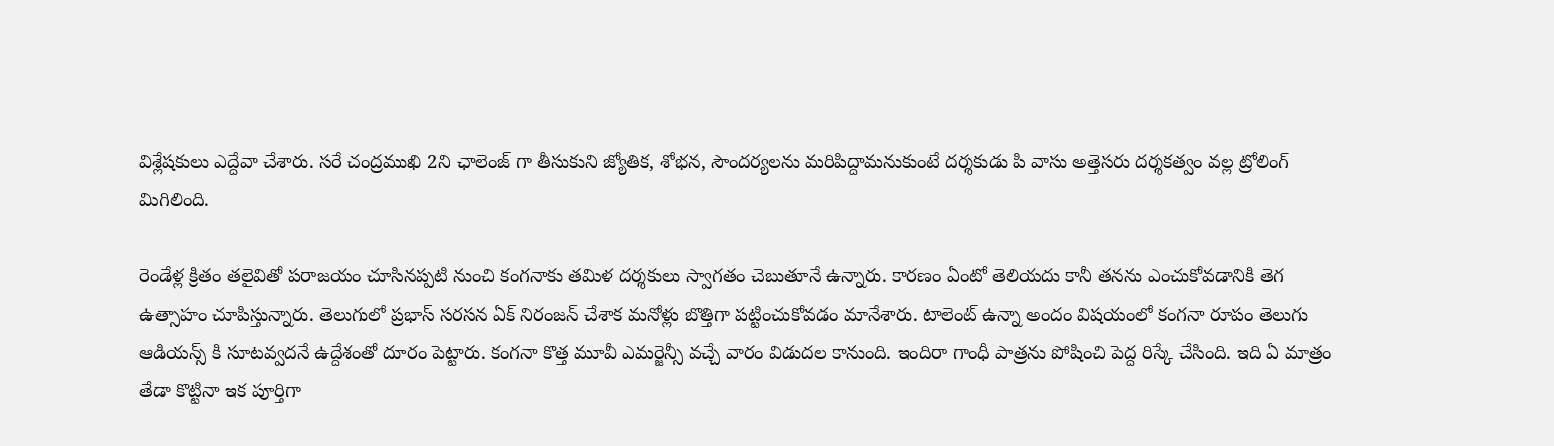విశ్లేషకులు ఎద్దేవా చేశారు. సరే చంద్రముఖి 2ని ఛాలెంజ్ గా తీసుకుని జ్యోతిక, శోభన, సౌందర్యలను మరిపిద్దామనుకుంటే దర్శకుడు పి వాసు అత్తెసరు దర్శకత్వం వల్ల ట్రోలింగ్ మిగిలింది.

రెండేళ్ల క్రితం తలైవితో పరాజయం చూసినప్పటి నుంచి కంగనాకు తమిళ దర్శకులు స్వాగతం చెబుతూనే ఉన్నారు. కారణం ఏంటో తెలియదు కానీ తనను ఎంచుకోవడానికి తెగ ఉత్సాహం చూపిస్తున్నారు. తెలుగులో ప్రభాస్ సరసన ఏక్ నిరంజన్ చేశాక మనోళ్లు బొత్తిగా పట్టించుకోవడం మానేశారు. టాలెంట్ ఉన్నా అందం విషయంలో కంగనా రూపం తెలుగు ఆడియన్స్ కి సూటవ్వదనే ఉద్దేశంతో దూరం పెట్టారు. కంగనా కొత్త మూవీ ఎమర్జెన్సీ వచ్చే వారం విడుదల కానుంది. ఇందిరా గాంధీ పాత్రను పోషించి పెద్ద రిస్కే చేసింది. ఇది ఏ మాత్రం తేడా కొట్టినా ఇక పూర్తిగా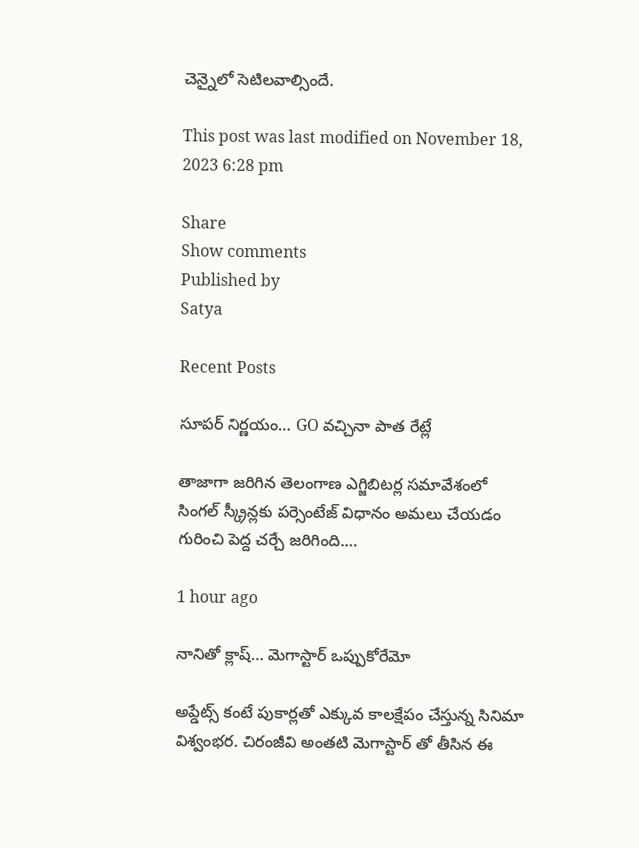చెన్నైలో సెటిలవాల్సిందే.

This post was last modified on November 18, 2023 6:28 pm

Share
Show comments
Published by
Satya

Recent Posts

సూపర్ నిర్ణయం… GO వచ్చినా పాత రేట్లే

తాజాగా జరిగిన తెలంగాణ ఎగ్జిబిటర్ల సమావేశంలో సింగల్ స్క్రీన్లకు పర్సెంటేజ్ విధానం అమలు చేయడం గురించి పెద్ద చర్చే జరిగింది.…

1 hour ago

నానితో క్లాష్… మెగాస్టార్ ఒప్పుకోరేమో

అప్డేట్స్ కంటే పుకార్లతో ఎక్కువ కాలక్షేపం చేస్తున్న సినిమా విశ్వంభర. చిరంజీవి అంతటి మెగాస్టార్ తో తీసిన ఈ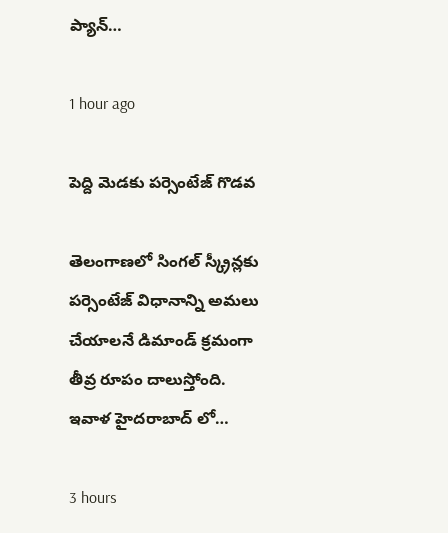ప్యాన్…

1 hour ago

పెద్ది మెడకు పర్సెంటేజ్ గొడవ

తెలంగాణలో సింగల్ స్క్రీన్లకు పర్సెంటేజ్ విధానాన్ని అమలు చేయాలనే డిమాండ్ క్రమంగా తీవ్ర రూపం దాలుస్తోంది. ఇవాళ హైదరాబాద్ లో…

3 hours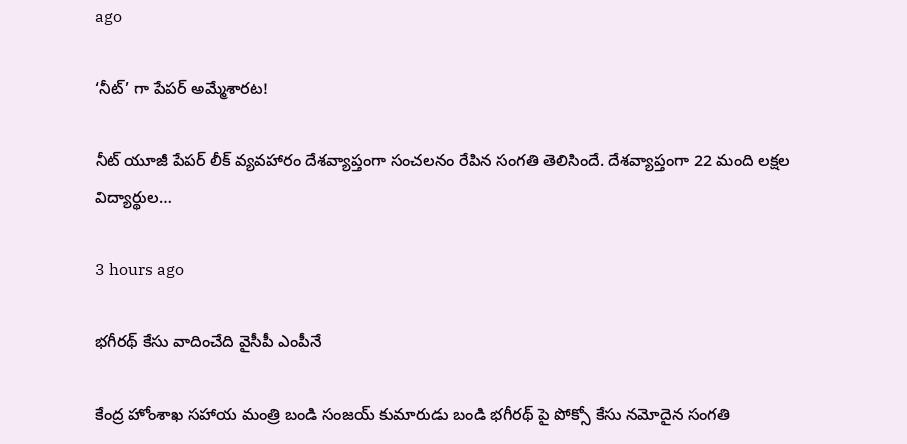ago

‘నీట్’ గా పేపర్ అమ్మేశారట!

నీట్ యూజీ పేపర్ లీక్ వ్యవహారం దేశవ్యాప్తంగా సంచలనం రేపిన సంగతి తెలిసిందే. దేశవ్యాప్తంగా 22 మంది లక్షల విద్యార్థుల…

3 hours ago

భగీరథ్ కేసు వాదించేది వైసీపీ ఎంపీనే

కేంద్ర హోంశాఖ సహాయ మంత్రి బండి సంజయ్ కుమారుడు బండి భగీరథ్ పై పోక్సో కేసు నమోదైన సంగతి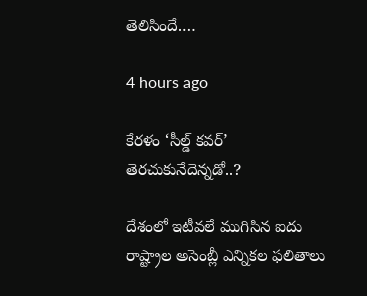తెలిసిందే.…

4 hours ago

కేరళం ‘సీల్డ్ కవర్’ తెరచుకునేదెన్నడో..?

దేశంలో ఇటీవలే ముగిసిన ఐదు రాష్ట్రాల అసెంబ్లీ ఎన్నికల ఫలితాలు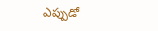ఎప్పుడో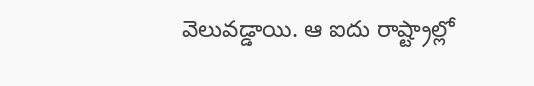వెలువడ్డాయి. ఆ ఐదు రాష్ట్రాల్లో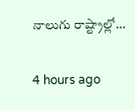నాలుగు రాష్ట్రాల్లో…

4 hours ago